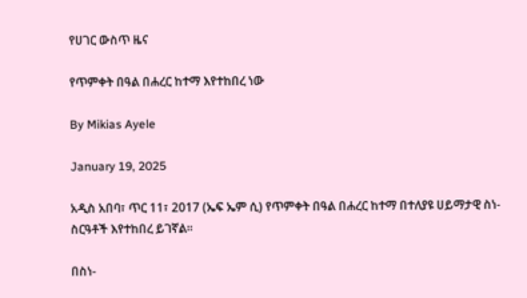የሀገር ውስጥ ዜና

የጥምቀት በዓል በሐረር ከተማ እየተከበረ ነው

By Mikias Ayele

January 19, 2025

አዲስ አበባ፣ ጥር 11፣ 2017 (ኤፍ ኤም ሲ) የጥምቀት በዓል በሐረር ከተማ በተለያዩ ሀይማታዊ ስነ-ስርዓቶች እየተከበረ ይገኛል፡፡

በስነ-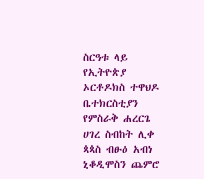ስርዓቱ ላይ የኢትዮጵያ ኦርቶዶክስ ተዋህዶ ቤተክርስቲያን የምስራቅ ሐረርጌ ሀገረ ስብከት ሊቀ ጳጳስ ብፁዕ አብነ ኒቆዲሞስን ጨምሮ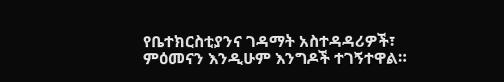የቤተክርስቲያንና ገዳማት አስተዳዳሪዎች፣ ምዕመናን እንዲሁም እንግዶች ተገኝተዋል።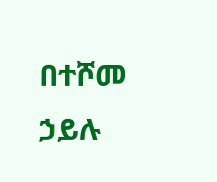በተሾመ ኃይሉ